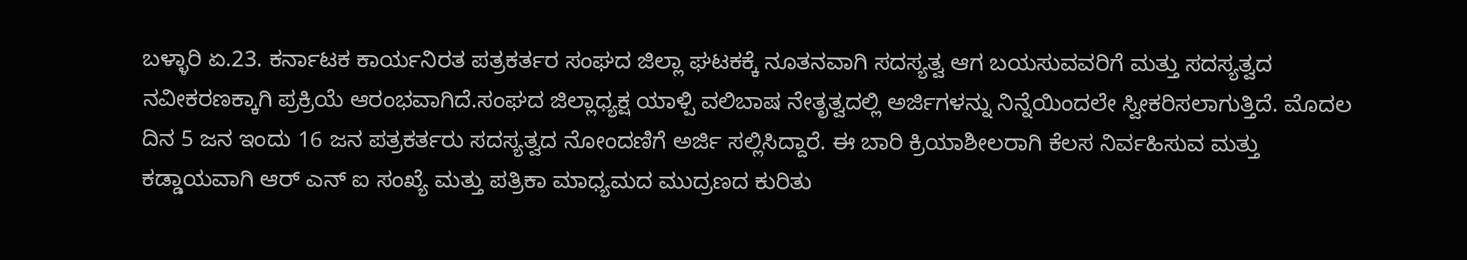ಬಳ್ಳಾರಿ ಏ.23. ಕರ್ನಾಟಕ ಕಾರ್ಯನಿರತ ಪತ್ರಕರ್ತರ ಸಂಘದ ಜಿಲ್ಲಾ ಘಟಕಕ್ಕೆ ನೂತನವಾಗಿ ಸದಸ್ಯತ್ವ ಆಗ ಬಯಸುವವರಿಗೆ ಮತ್ತು ಸದಸ್ಯತ್ವದ ನವೀಕರಣಕ್ಕಾಗಿ ಪ್ರಕ್ರಿಯೆ ಆರಂಭವಾಗಿದೆ.ಸಂಘದ ಜಿಲ್ಲಾಧ್ಯಕ್ಷ ಯಾಳ್ಪಿ ವಲಿಬಾಷ ನೇತೃತ್ವದಲ್ಲಿ ಅರ್ಜಿಗಳನ್ನು ನಿನ್ನೆಯಿಂದಲೇ ಸ್ವೀಕರಿಸಲಾಗುತ್ತಿದೆ. ಮೊದಲ ದಿನ 5 ಜನ ಇಂದು 16 ಜನ ಪತ್ರಕರ್ತರು ಸದಸ್ಯತ್ವದ ನೋಂದಣಿಗೆ ಅರ್ಜಿ ಸಲ್ಲಿಸಿದ್ದಾರೆ. ಈ ಬಾರಿ ಕ್ರಿಯಾಶೀಲರಾಗಿ ಕೆಲಸ ನಿರ್ವಹಿಸುವ ಮತ್ತು ಕಡ್ಡಾಯವಾಗಿ ಆರ್ ಎನ್ ಐ ಸಂಖ್ಯೆ ಮತ್ತು ಪತ್ರಿಕಾ ಮಾಧ್ಯಮದ ಮುದ್ರಣದ ಕುರಿತು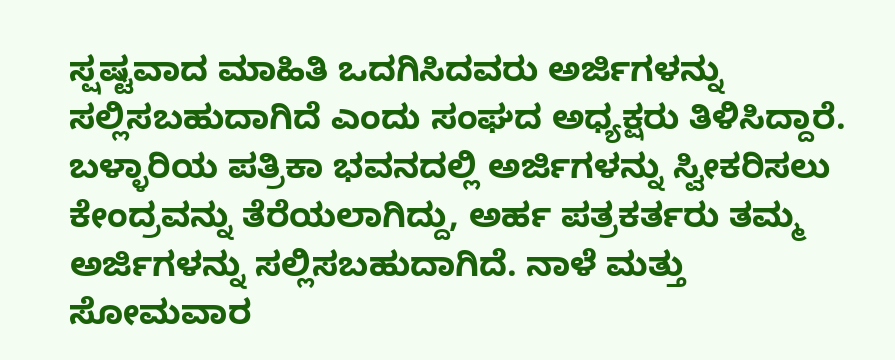ಸ್ಷಷ್ಟವಾದ ಮಾಹಿತಿ ಒದಗಿಸಿದವರು ಅರ್ಜಿಗಳನ್ನು ಸಲ್ಲಿಸಬಹುದಾಗಿದೆ ಎಂದು ಸಂಘದ ಅಧ್ಯಕ್ಷರು ತಿಳಿಸಿದ್ದಾರೆ.
ಬಳ್ಳಾರಿಯ ಪತ್ರಿಕಾ ಭವನದಲ್ಲಿ ಅರ್ಜಿಗಳನ್ನು ಸ್ವೀಕರಿಸಲು ಕೇಂದ್ರವನ್ನು ತೆರೆಯಲಾಗಿದ್ದು, ಅರ್ಹ ಪತ್ರಕರ್ತರು ತಮ್ಮ ಅರ್ಜಿಗಳನ್ನು ಸಲ್ಲಿಸಬಹುದಾಗಿದೆ. ನಾಳೆ ಮತ್ತು ಸೋಮವಾರ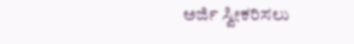ಅರ್ಜಿ ಸ್ವೀಕರಿಸಲು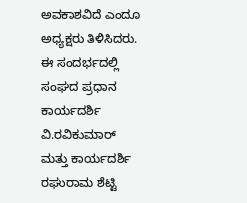ಅವಕಾಶವಿದೆ ಎಂದೂ ಅಧ್ಯಕ್ಷರು ತಿಳಿಸಿದರು. ಈ ಸಂದರ್ಭದಲ್ಲಿ ಸಂಘದ ಪ್ರಧಾನ ಕಾರ್ಯದರ್ಶಿ ವಿ.ರವಿಕುಮಾರ್ ಮತ್ತು ಕಾರ್ಯದರ್ಶಿ ರಘುರಾಮ ಶೆಟ್ಟಿ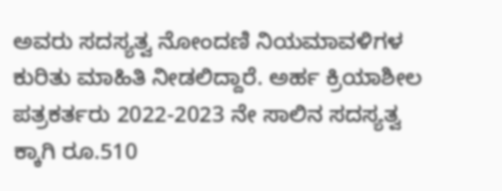ಅವರು ಸದಸ್ಯತ್ವ ನೋಂದಣಿ ನಿಯಮಾವಳಿಗಳ ಕುರಿತು ಮಾಹಿತಿ ನೀಡಲಿದ್ದಾರೆ. ಅರ್ಹ ಕ್ರಿಯಾಶೀಲ ಪತ್ರಕರ್ತರು 2022-2023 ನೇ ಸಾಲಿನ ಸದಸ್ಯತ್ವ ಕ್ಕಾಗಿ ರೂ.510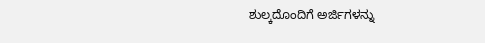ಶುಲ್ಕದೊಂದಿಗೆ ಅರ್ಜಿಗಳನ್ನು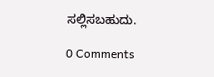ಸಲ್ಲಿಸಬಹುದು.

0 Comments